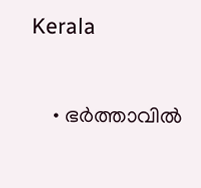Kerala

    • ഭര്‍ത്താവില്‍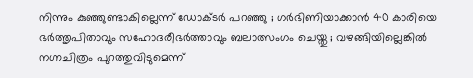നിന്നും കുഞ്ഞുണ്ടാകില്ലെന്ന് ഡോക്ടര്‍ പറഞ്ഞു ; ഗര്‍ഭിണിയാക്കാന്‍ 40 കാരിയെ ഭര്‍ത്തൃപിതാവും സഹോദരീഭര്‍ത്താവും ബലാത്സംഗം ചെയ്തു ; വഴങ്ങിയില്ലെങ്കില്‍ നഗ്നചിത്രം പുറത്തുവിടുമെന്ന്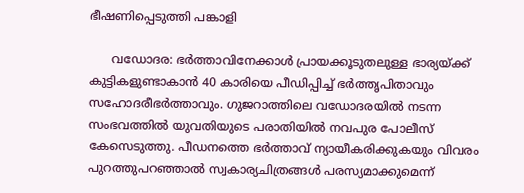ഭീഷണിപ്പെടുത്തി പങ്കാളി

      വഡോദര: ഭര്‍ത്താവിനേക്കാള്‍ പ്രായക്കൂടുതലുള്ള ഭാര്യയ്ക്ക് കുട്ടികളുണ്ടാകാന്‍ 40 കാരിയെ പീഡിപ്പിച്ച് ഭര്‍ത്തൃപിതാവും സഹോദരീഭര്‍ത്താവും. ഗുജറാത്തിലെ വഡോദരയില്‍ നടന്ന സംഭവത്തില്‍ യുവതിയുടെ പരാതിയില്‍ നവപുര പോലീസ് കേസെടുത്തു. പീഡനത്തെ ഭര്‍ത്താവ് ന്യായീകരിക്കുകയും വിവരം പുറത്തുപറഞ്ഞാല്‍ സ്വകാര്യചിത്രങ്ങള്‍ പരസ്യമാക്കുമെന്ന്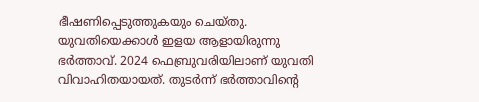ഭീഷണിപ്പെടുത്തുകയും ചെയ്തു. യുവതിയെക്കാള്‍ ഇളയ ആളായിരുന്നു ഭര്‍ത്താവ്. 2024 ഫെബ്രുവരിയിലാണ് യുവതി വിവാഹിതയായത്. തുടര്‍ന്ന് ഭര്‍ത്താവിന്റെ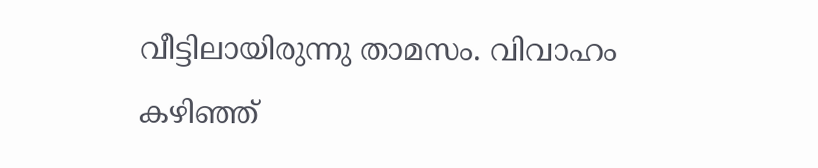വീട്ടിലായിരുന്നു താമസം. വിവാഹം കഴിഞ്ഞ്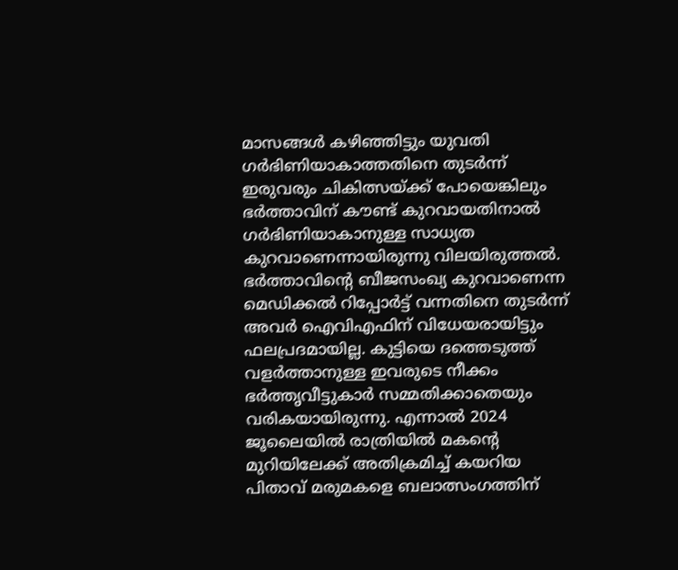മാസങ്ങള്‍ കഴിഞ്ഞിട്ടും യുവതി ഗര്‍ഭിണിയാകാത്തതിനെ തുടര്‍ന്ന് ഇരുവരും ചികിത്സയ്ക്ക് പോയെങ്കിലും ഭര്‍ത്താവിന് കൗണ്ട് കുറവായതിനാല്‍ ഗര്‍ഭിണിയാകാനുള്ള സാധ്യത കുറവാണെന്നായിരുന്നു വിലയിരുത്തല്‍. ഭര്‍ത്താവിന്റെ ബീജസംഖ്യ കുറവാണെന്ന മെഡിക്കല്‍ റിപ്പോര്‍ട്ട് വന്നതിനെ തുടര്‍ന്ന് അവര്‍ ഐവിഎഫിന് വിധേയരായിട്ടും ഫലപ്രദമായില്ല. കുട്ടിയെ ദത്തെടുത്ത് വളര്‍ത്താനുള്ള ഇവരുടെ നീക്കം ഭര്‍ത്തൃവീട്ടുകാര്‍ സമ്മതിക്കാതെയും വരികയായിരുന്നു. എന്നാല്‍ 2024 ജൂലൈയില്‍ രാത്രിയില്‍ മകന്റെ മുറിയിലേക്ക് അതിക്രമിച്ച് കയറിയ പിതാവ് മരുമകളെ ബലാത്സംഗത്തിന്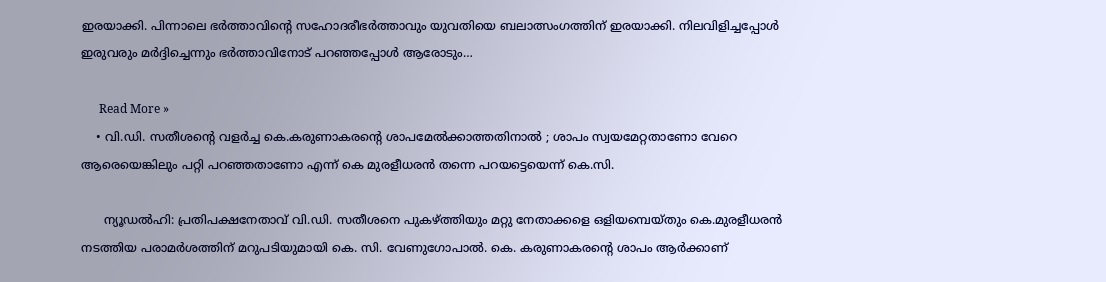ഇരയാക്കി. പിന്നാലെ ഭര്‍ത്താവിന്റെ സഹോദരീഭര്‍ത്താവും യുവതിയെ ബലാത്സംഗത്തിന് ഇരയാക്കി. നിലവിളിച്ചപ്പോള്‍ ഇരുവരും മര്‍ദ്ദിച്ചെന്നും ഭര്‍ത്താവിനോട് പറഞ്ഞപ്പോള്‍ ആരോടും…

      Read More »
    • വി.ഡി. സതീശന്റെ വളര്‍ച്ച കെ.കരുണാകരന്റെ ശാപമേല്‍ക്കാത്തതിനാല്‍ ; ശാപം സ്വയമേറ്റതാണോ വേറെ ആരെയെങ്കിലും പറ്റി പറഞ്ഞതാണോ എന്ന് കെ മുരളീധരന്‍ തന്നെ പറയട്ടെയെന്ന് കെ.സി.

      ന്യൂഡല്‍ഹി: പ്രതിപക്ഷനേതാവ് വി.ഡി. സതീശനെ പുകഴ്ത്തിയും മറ്റു നേതാക്കളെ ഒളിയമ്പെയ്തും കെ.മുരളീധരന്‍ നടത്തിയ പരാമര്‍ശത്തിന് മറുപടിയുമായി കെ. സി. വേണുഗോപാല്‍. കെ. കരുണാകരന്റെ ശാപം ആര്‍ക്കാണ്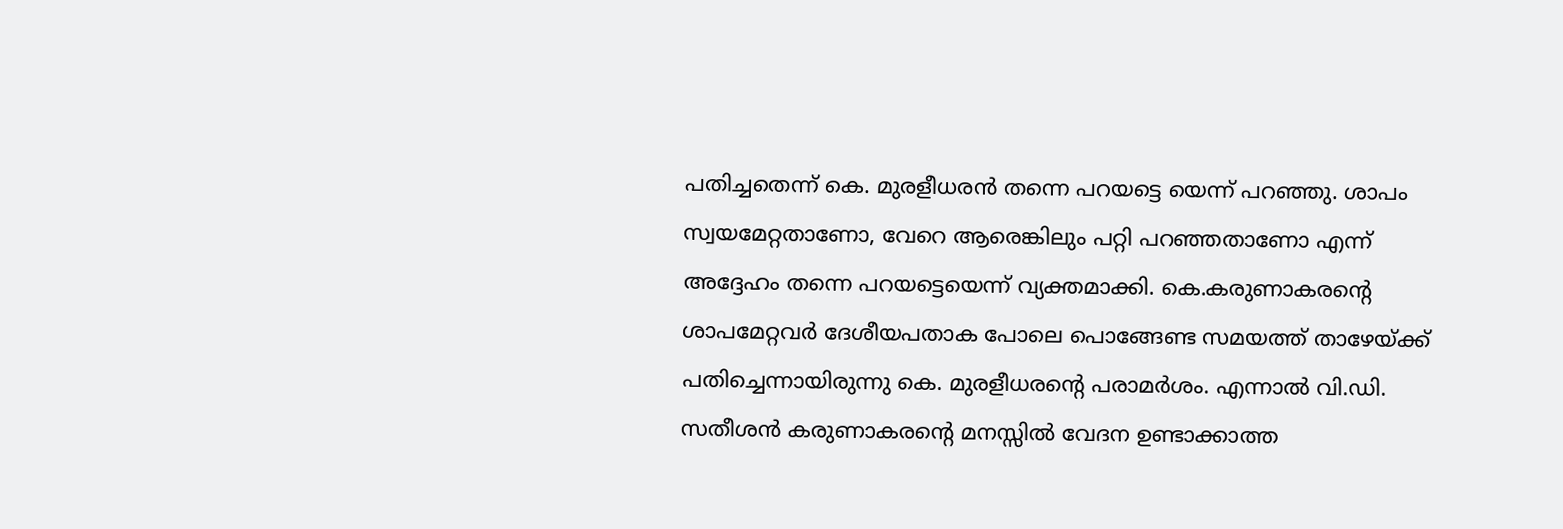പതിച്ചതെന്ന് കെ. മുരളീധരന്‍ തന്നെ പറയട്ടെ യെന്ന് പറഞ്ഞു. ശാപം സ്വയമേറ്റതാണോ, വേറെ ആരെങ്കിലും പറ്റി പറഞ്ഞതാണോ എന്ന് അദ്ദേഹം തന്നെ പറയട്ടെയെന്ന് വ്യക്തമാക്കി. കെ.കരുണാകരന്റെ ശാപമേറ്റവര്‍ ദേശീയപതാക പോലെ പൊങ്ങേണ്ട സമയത്ത് താഴേയ്ക്ക് പതിച്ചെന്നായിരുന്നു കെ. മുരളീധരന്റെ പരാമര്‍ശം. എന്നാല്‍ വി.ഡി. സതീശന്‍ കരുണാകരന്റെ മനസ്സില്‍ വേദന ഉണ്ടാക്കാത്ത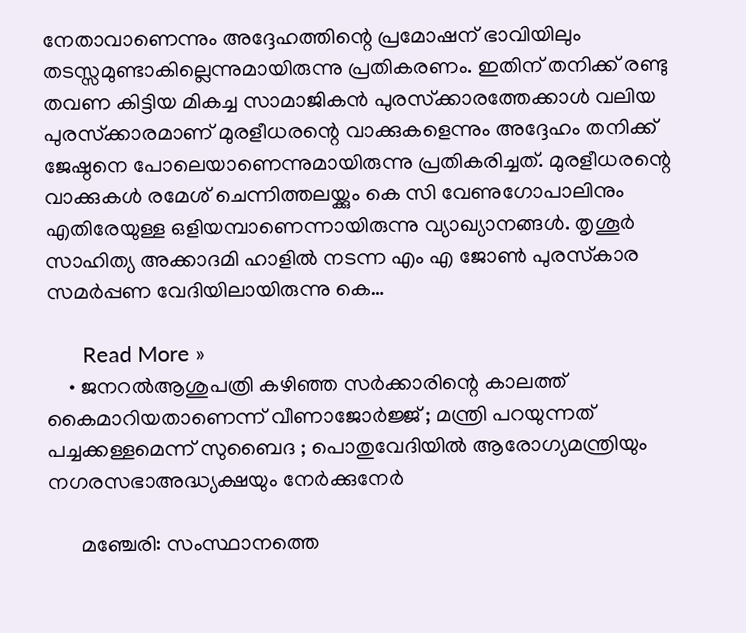നേതാവാണെന്നും അദ്ദേഹത്തിന്റെ പ്രമോഷന് ഭാവിയിലും തടസ്സമുണ്ടാകില്ലെന്നുമായിരുന്നു പ്രതികരണം. ഇതിന് തനിക്ക് രണ്ടു തവണ കിട്ടിയ മികച്ച സാമാജികന്‍ പുരസ്‌ക്കാരത്തേക്കാള്‍ വലിയ പുരസ്‌ക്കാരമാണ് മുരളീധരന്റെ വാക്കുകളെന്നും അദ്ദേഹം തനിക്ക് ജേഷ്ഠനെ പോലെയാണെന്നുമായിരുന്നു പ്രതികരിച്ചത്. മുരളീധരന്റെ വാക്കുകള്‍ രമേശ് ചെന്നിത്തലയ്ക്കും കെ സി വേണുഗോപാലിനും എതിരേയുള്ള ഒളിയമ്പാണെന്നായിരുന്നു വ്യാഖ്യാനങ്ങള്‍. തൃശൂര്‍ സാഹിത്യ അക്കാദമി ഹാളില്‍ നടന്ന എം എ ജോണ്‍ പുരസ്‌കാര സമര്‍പ്പണ വേദിയിലായിരുന്നു കെ…

      Read More »
    • ജനറല്‍ആശുപത്രി കഴിഞ്ഞ സര്‍ക്കാരിന്റെ കാലത്ത് കൈമാറിയതാണെന്ന് വീണാജോര്‍ജ്ജ് ; മന്ത്രി പറയുന്നത് പച്ചക്കള്ളമെന്ന് സുബൈദ ; പൊതുവേദിയില്‍ ആരോഗ്യമന്ത്രിയും നഗരസഭാഅദ്ധ്യക്ഷയും നേര്‍ക്കുനേര്‍

      മഞ്ചേരി: സംസ്ഥാനത്തെ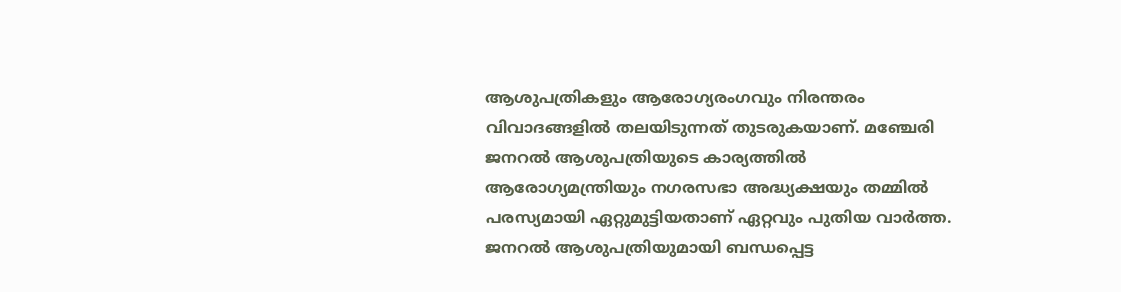ആശുപത്രികളും ആരോഗ്യരംഗവും നിരന്തരം വിവാദങ്ങളില്‍ തലയിടുന്നത് തുടരുകയാണ്. മഞ്ചേരി ജനറല്‍ ആശുപത്രിയുടെ കാര്യത്തില്‍ ആരോഗ്യമന്ത്രിയും നഗരസഭാ അദ്ധ്യക്ഷയും തമ്മില്‍ പരസ്യമായി ഏറ്റുമുട്ടിയതാണ് ഏറ്റവും പുതിയ വാര്‍ത്ത. ജനറല്‍ ആശുപത്രിയുമായി ബന്ധപ്പെട്ട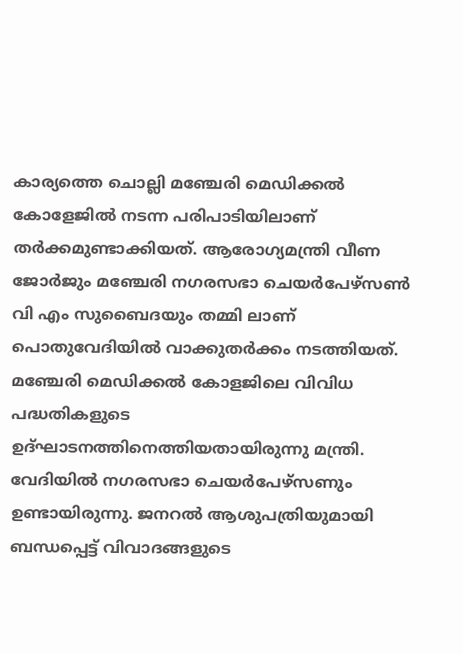കാര്യത്തെ ചൊല്ലി മഞ്ചേരി മെഡിക്കല്‍ കോളേജില്‍ നടന്ന പരിപാടിയിലാണ് തര്‍ക്കമുണ്ടാക്കിയത്. ആരോഗ്യമന്ത്രി വീണ ജോര്‍ജും മഞ്ചേരി നഗരസഭാ ചെയര്‍പേഴ്സണ്‍ വി എം സുബൈദയും തമ്മി ലാണ് പൊതുവേദിയില്‍ വാക്കുതര്‍ക്കം നടത്തിയത്. മഞ്ചേരി മെഡിക്കല്‍ കോളജിലെ വിവിധ പദ്ധതികളുടെ ഉദ്ഘാടനത്തിനെത്തിയതായിരുന്നു മന്ത്രി. വേദിയില്‍ നഗരസഭാ ചെയര്‍പേഴ്‌സണും ഉണ്ടായിരുന്നു. ജനറല്‍ ആശുപത്രിയുമായി ബന്ധപ്പെട്ട് വിവാദങ്ങളുടെ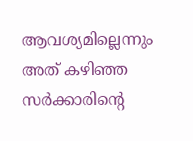ആവശ്യമില്ലെന്നും അത് കഴിഞ്ഞ സര്‍ക്കാരിന്റെ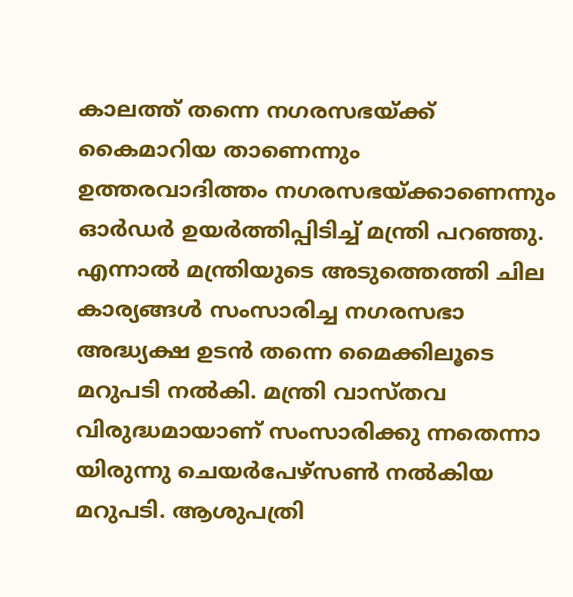കാലത്ത് തന്നെ നഗരസഭയ്ക്ക് കൈമാറിയ താണെന്നും ഉത്തരവാദിത്തം നഗരസഭയ്ക്കാണെന്നും ഓര്‍ഡര്‍ ഉയര്‍ത്തിപ്പിടിച്ച് മന്ത്രി പറഞ്ഞു. എന്നാല്‍ മന്ത്രിയുടെ അടുത്തെത്തി ചില കാര്യങ്ങള്‍ സംസാരിച്ച നഗരസഭാ അദ്ധ്യക്ഷ ഉടന്‍ തന്നെ മൈക്കിലൂടെ മറുപടി നല്‍കി. മന്ത്രി വാസ്തവ വിരുദ്ധമായാണ് സംസാരിക്കു ന്നതെന്നാ യിരുന്നു ചെയര്‍പേഴ്സണ്‍ നല്‍കിയ മറുപടി. ആശുപത്രി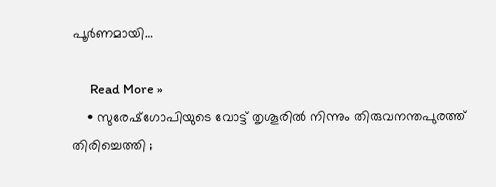പൂര്‍ണമായി…

      Read More »
    • സുരേഷ്‌ഗോപിയുടെ വോട്ട് തൃശൂരില്‍ നിന്നും തിരുവനന്തപുരത്ത് തിരിച്ചെത്തി ;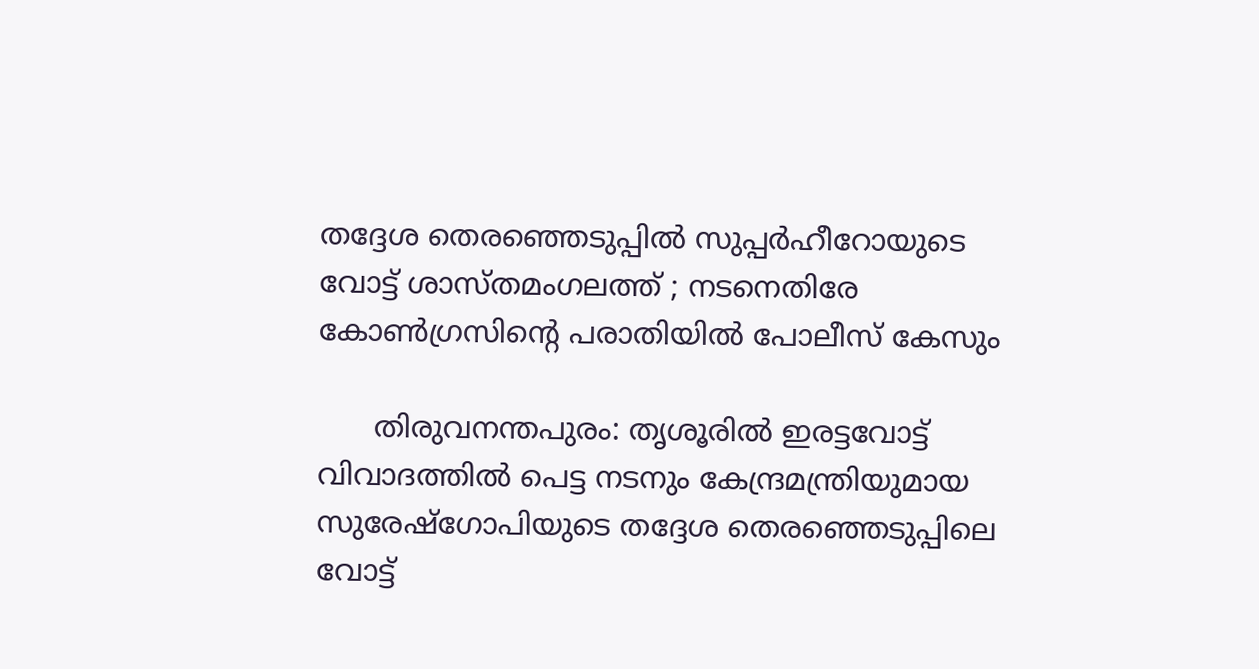തദ്ദേശ തെരഞ്ഞെടുപ്പില്‍ സുപ്പര്‍ഹീറോയുടെ വോട്ട് ശാസ്തമംഗലത്ത് ; നടനെതിരേ കോണ്‍ഗ്രസിന്റെ പരാതിയില്‍ പോലീസ് കേസും

      തിരുവനന്തപുരം: തൃശൂരില്‍ ഇരട്ടവോട്ട് വിവാദത്തില്‍ പെട്ട നടനും കേന്ദ്രമന്ത്രിയുമായ സുരേഷ്‌ഗോപിയുടെ തദ്ദേശ തെരഞ്ഞെടുപ്പിലെ വോട്ട്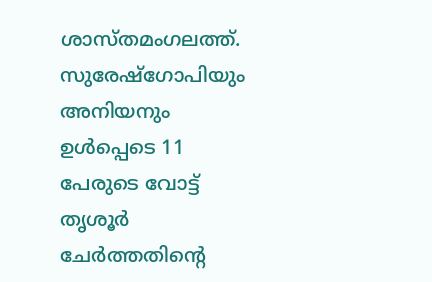ശാസ്തമംഗലത്ത്. സുരേഷ്‌ഗോപിയും അനിയനും ഉള്‍പ്പെടെ 11 പേരുടെ വോട്ട് തൃശൂര്‍ ചേര്‍ത്തതിന്റെ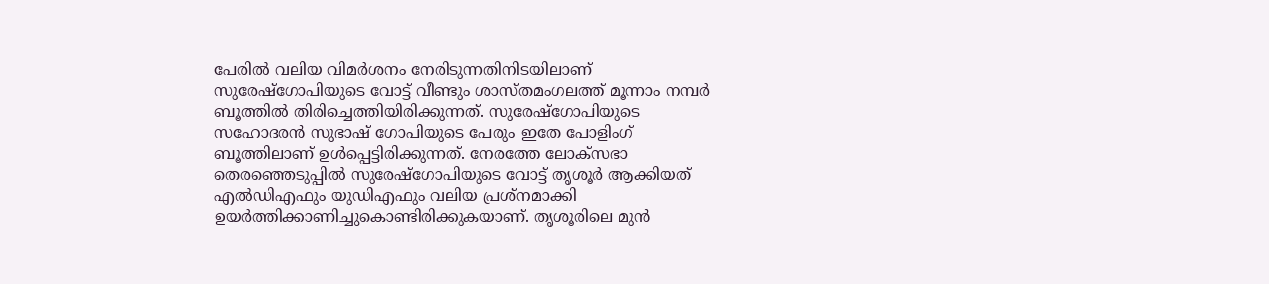പേരില്‍ വലിയ വിമര്‍ശനം നേരിടുന്നതിനിടയിലാണ് സുരേഷ്‌ഗോപിയുടെ വോട്ട് വീണ്ടും ശാസ്തമംഗലത്ത് മൂന്നാം നമ്പര്‍ ബൂത്തില്‍ തിരിച്ചെത്തിയിരിക്കുന്നത്. സുരേഷ്‌ഗോപിയുടെ സഹോദരന്‍ സുഭാഷ് ഗോപിയുടെ പേരും ഇതേ പോളിംഗ് ബൂത്തിലാണ് ഉള്‍പ്പെട്ടിരിക്കുന്നത്. നേരത്തേ ലോക്‌സഭാ തെരഞ്ഞെടുപ്പില്‍ സുരേഷ്‌ഗോപിയുടെ വോട്ട് തൃശൂര്‍ ആക്കിയത് എല്‍ഡിഎഫും യുഡിഎഫും വലിയ പ്രശ്‌നമാക്കി ഉയര്‍ത്തിക്കാണിച്ചുകൊണ്ടിരിക്കുകയാണ്. തൃശൂരിലെ മുന്‍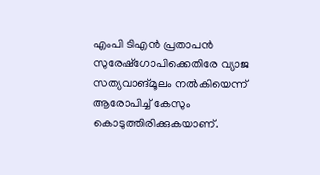എംപി ടിഎന്‍ പ്രതാപന്‍ സുരേഷ്‌ഗോപിക്കെതിരേ വ്യാജ സത്യവാങ്മൂലം നല്‍കിയെന്ന് ആരോപിച്ച് കേസും കൊടുത്തിരിക്കുകയാണ്.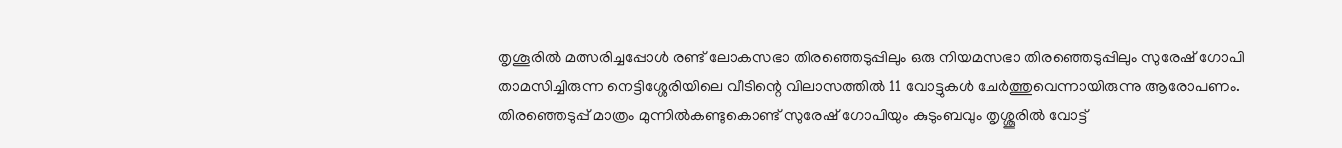തൃശൂരില്‍ മത്സരിച്ചപ്പോള്‍ രണ്ട് ലോകസഭാ തിരഞ്ഞെടുപ്പിലും ഒരു നിയമസഭാ തിരഞ്ഞെടുപ്പിലും സുരേഷ് ഗോപി താമസിച്ചിരുന്ന നെട്ടിശ്ശേരിയിലെ വീടിന്റെ വിലാസത്തില്‍ 11 വോട്ടുകള്‍ ചേര്‍ത്തുവെന്നായിരുന്നു ആരോപണം. തിരഞ്ഞെടുപ്പ് മാത്രം മുന്നില്‍കണ്ടുകൊണ്ട് സുരേഷ് ഗോപിയും കുടുംബവും തൃശ്ശൂരില്‍ വോട്ട്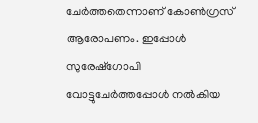ചേര്‍ത്തതെന്നാണ് കോണ്‍ഗ്രസ് ആരോപണം. ഇപ്പോള്‍ സുരേഷ്‌ഗോപി വോട്ടുചേര്‍ത്തപ്പോള്‍ നല്‍കിയ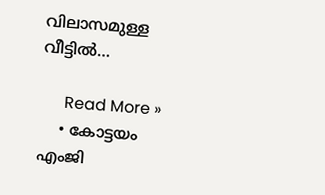വിലാസമുള്ള വീട്ടില്‍…

      Read More »
    • കോട്ടയം എംജി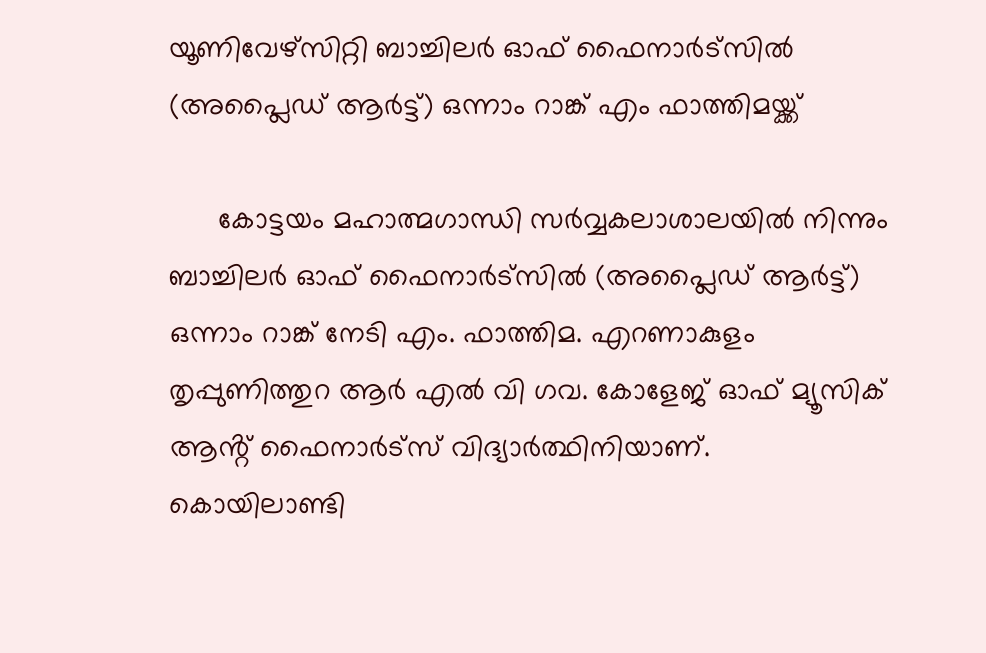യൂണിവേഴ്സിറ്റി ബാച്ചിലർ ഓഫ് ഫൈനാർട്സിൽ (അപ്ലൈഡ് ആർട്ട്) ഒന്നാം റാങ്ക് എം ഫാത്തിമയ്ക്ക്

      കോട്ടയം മഹാത്മഗാന്ധി സർവ്വകലാശാലയിൽ നിന്നും ബാച്ചിലർ ഓഫ് ഫൈനാർട്സിൽ (അപ്ലൈഡ് ആർട്ട്) ഒന്നാം റാങ്ക് നേടി എം. ഫാത്തിമ. എറണാകുളം തൃപ്പുണിത്തുറ ആർ എൽ വി ഗവ. കോളേജ് ഓഫ് മ്യൂസിക് ആൻ്റ് ഫൈനാർട്സ് വിദ്യാർത്ഥിനിയാണ്. കൊയിലാണ്ടി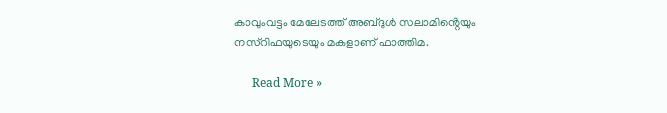കാവുംവട്ടം മേലേടത്ത് അബ്ദുൾ സലാമിൻ്റെയും നസ്റിഫയുടെയും മകളാണ് ഫാത്തിമ.

      Read More »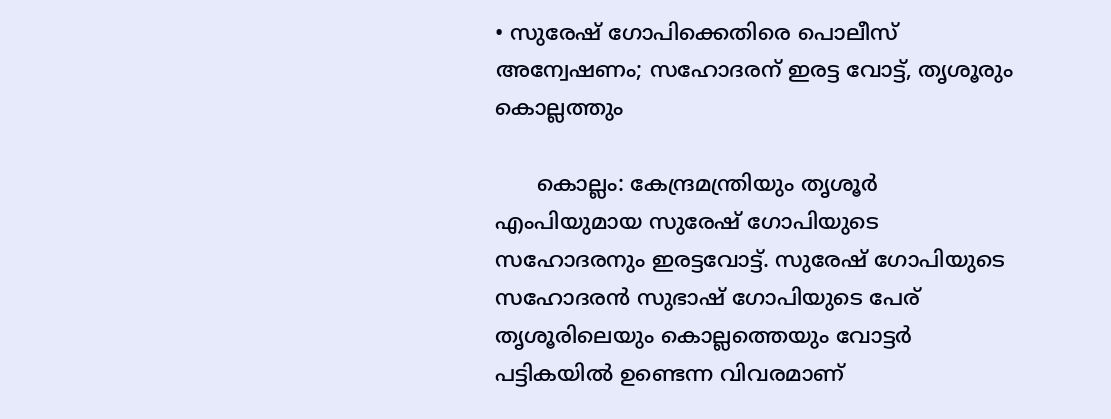• സുരേഷ് ഗോപിക്കെതിരെ പൊലീസ് അന്വേഷണം; സഹോദരന് ഇരട്ട വോട്ട്, തൃശൂരും കൊല്ലത്തും

      കൊല്ലം: കേന്ദ്രമന്ത്രിയും തൃശൂര്‍ എംപിയുമായ സുരേഷ് ഗോപിയുടെ സഹോദരനും ഇരട്ടവോട്ട്. സുരേഷ് ഗോപിയുടെ സഹോദരന്‍ സുഭാഷ് ഗോപിയുടെ പേര് തൃശൂരിലെയും കൊല്ലത്തെയും വോട്ടര്‍ പട്ടികയില്‍ ഉണ്ടെന്ന വിവരമാണ്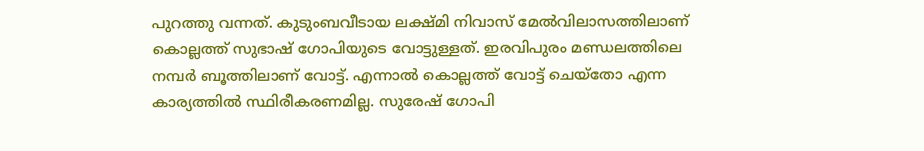പുറത്തു വന്നത്. കുടുംബവീടായ ലക്ഷ്മി നിവാസ് മേല്‍വിലാസത്തിലാണ് കൊല്ലത്ത് സുഭാഷ് ഗോപിയുടെ വോട്ടുള്ളത്. ഇരവിപുരം മണ്ഡലത്തിലെ നമ്പര്‍ ബൂത്തിലാണ് വോട്ട്. എന്നാല്‍ കൊല്ലത്ത് വോട്ട് ചെയ്‌തോ എന്ന കാര്യത്തില്‍ സ്ഥിരീകരണമില്ല. സുരേഷ് ഗോപി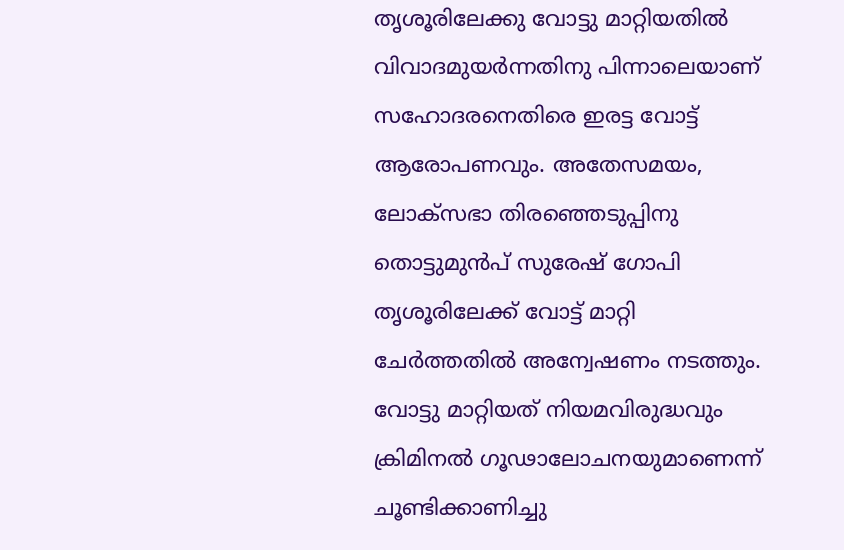തൃശൂരിലേക്കു വോട്ടു മാറ്റിയതില്‍ വിവാദമുയര്‍ന്നതിനു പിന്നാലെയാണ് സഹോദരനെതിരെ ഇരട്ട വോട്ട് ആരോപണവും. അതേസമയം, ലോക്‌സഭാ തിരഞ്ഞെടുപ്പിനു തൊട്ടുമുന്‍പ് സുരേഷ് ഗോപി തൃശൂരിലേക്ക് വോട്ട് മാറ്റി ചേര്‍ത്തതില്‍ അന്വേഷണം നടത്തും. വോട്ടു മാറ്റിയത് നിയമവിരുദ്ധവും ക്രിമിനല്‍ ഗൂഢാലോചനയുമാണെന്ന് ചൂണ്ടിക്കാണിച്ചു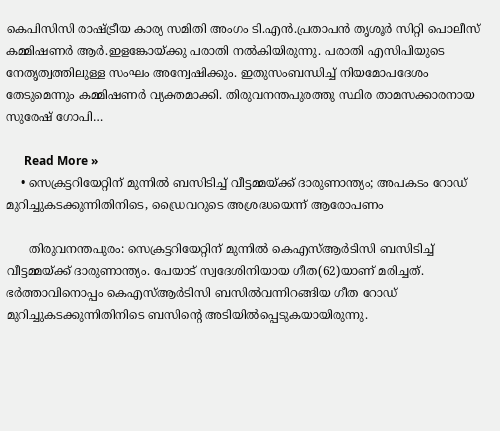കെപിസിസി രാഷ്ട്രീയ കാര്യ സമിതി അംഗം ടി.എന്‍.പ്രതാപന്‍ തൃശൂര്‍ സിറ്റി പൊലീസ് കമ്മിഷണര്‍ ആര്‍.ഇളങ്കോയ്ക്കു പരാതി നല്‍കിയിരുന്നു. പരാതി എസിപിയുടെ നേതൃത്വത്തിലുള്ള സംഘം അന്വേഷിക്കും. ഇതുസംബന്ധിച്ച് നിയമോപദേശം തേടുമെന്നും കമ്മിഷണര്‍ വ്യക്തമാക്കി. തിരുവനന്തപുരത്തു സ്ഥിര താമസക്കാരനായ സുരേഷ് ഗോപി…

      Read More »
    • സെക്രട്ടറിയേറ്റിന് മുന്നില്‍ ബസിടിച്ച് വീട്ടമ്മയ്ക്ക് ദാരുണാന്ത്യം; അപകടം റോഡ് മുറിച്ചുകടക്കുന്നിതിനിടെ, ഡ്രൈവറുടെ അശ്രദ്ധയെന്ന് ആരോപണം

      തിരുവനന്തപുരം: സെക്രട്ടറിയേറ്റിന് മുന്നില്‍ കെഎസ്ആര്‍ടിസി ബസിടിച്ച് വീട്ടമ്മയ്ക്ക് ദാരുണാന്ത്യം. പേയാട് സ്വദേശിനിയായ ഗീത(62)യാണ് മരിച്ചത്. ഭര്‍ത്താവിനൊപ്പം കെഎസ്ആര്‍ടിസി ബസില്‍വന്നിറങ്ങിയ ഗീത റോഡ് മുറിച്ചുകടക്കുന്നിതിനിടെ ബസിന്റെ അടിയില്‍പ്പെടുകയായിരുന്നു.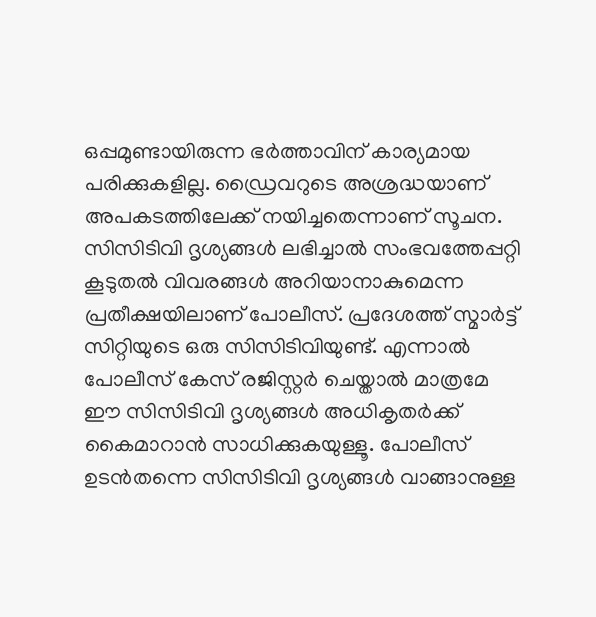ഒപ്പമുണ്ടായിരുന്ന ഭര്‍ത്താവിന് കാര്യമായ പരിക്കുകളില്ല. ഡ്രൈവറുടെ അശ്രദ്ധയാണ് അപകടത്തിലേക്ക് നയിച്ചതെന്നാണ് സൂചന. സിസിടിവി ദൃശ്യങ്ങള്‍ ലഭിച്ചാല്‍ സംഭവത്തേപ്പറ്റി കൂടുതല്‍ വിവരങ്ങള്‍ അറിയാനാകുമെന്ന പ്രതീക്ഷയിലാണ് പോലീസ്. പ്രദേശത്ത് സ്മാര്‍ട്ട് സിറ്റിയുടെ ഒരു സിസിടിവിയുണ്ട്. എന്നാല്‍ പോലീസ് കേസ് രജിസ്റ്റര്‍ ചെയ്താല്‍ മാത്രമേ ഈ സിസിടിവി ദൃശ്യങ്ങള്‍ അധികൃതര്‍ക്ക് കൈമാറാന്‍ സാധിക്കുകയുള്ളൂ. പോലീസ് ഉടന്‍തന്നെ സിസിടിവി ദൃശ്യങ്ങള്‍ വാങ്ങാനുള്ള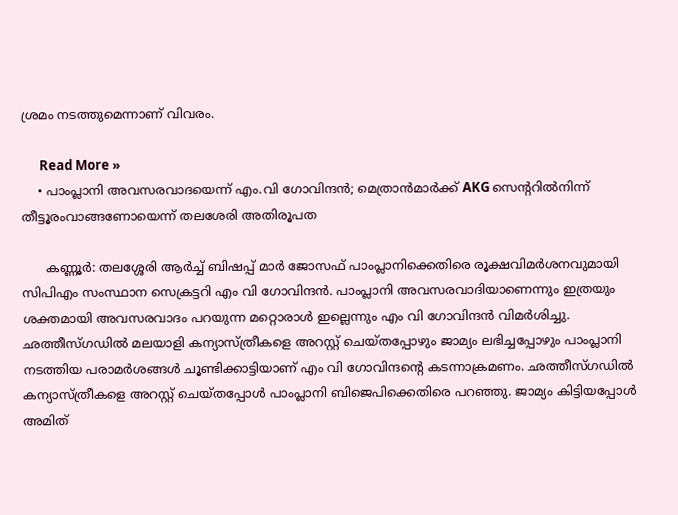ശ്രമം നടത്തുമെന്നാണ് വിവരം.

      Read More »
    • പാംപ്ലാനി അവസരവാദയെന്ന് എം.വി ഗോവിന്ദന്‍; മെത്രാന്‍മാര്‍ക്ക് AKG സെന്ററില്‍നിന്ന് തീട്ടൂരംവാങ്ങണോയെന്ന് തലശേരി അതിരൂപത

      കണ്ണൂര്‍: തലശ്ശേരി ആര്‍ച്ച് ബിഷപ്പ് മാര്‍ ജോസഫ് പാംപ്ലാനിക്കെതിരെ രൂക്ഷവിമര്‍ശനവുമായി സിപിഎം സംസ്ഥാന സെക്രട്ടറി എം വി ഗോവിന്ദന്‍. പാംപ്ലാനി അവസരവാദിയാണെന്നും ഇത്രയും ശക്തമായി അവസരവാദം പറയുന്ന മറ്റൊരാള്‍ ഇല്ലെന്നും എം വി ഗോവിന്ദന്‍ വിമര്‍ശിച്ചു. ഛത്തീസ്ഗഡില്‍ മലയാളി കന്യാസ്ത്രീകളെ അറസ്റ്റ് ചെയ്തപ്പോഴും ജാമ്യം ലഭിച്ചപ്പോഴും പാംപ്ലാനി നടത്തിയ പരാമര്‍ശങ്ങള്‍ ചൂണ്ടിക്കാട്ടിയാണ് എം വി ഗോവിന്ദന്റെ കടന്നാക്രമണം. ഛത്തീസ്ഗഡില്‍ കന്യാസ്ത്രീകളെ അറസ്റ്റ് ചെയ്തപ്പോള്‍ പാംപ്ലാനി ബിജെപിക്കെതിരെ പറഞ്ഞു. ജാമ്യം കിട്ടിയപ്പോള്‍ അമിത്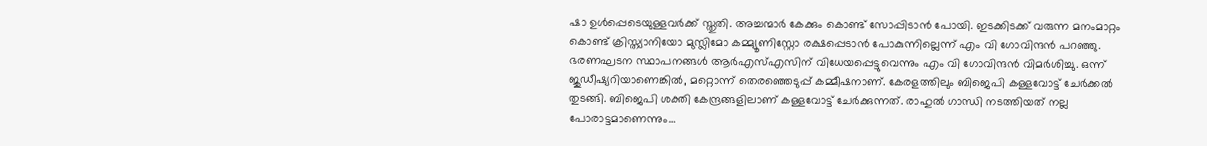ഷാ ഉള്‍പ്പെടെയുള്ളവര്‍ക്ക് സ്തുതി. അച്ചന്മാര്‍ കേക്കും കൊണ്ട് സോപ്പിടാന്‍ പോയി. ഇടക്കിടക്ക് വരുന്ന മനംമാറ്റം കൊണ്ട് ക്രിസ്ത്യാനിയോ മുസ്ലിമോ കമ്മ്യൂണിസ്റ്റോ രക്ഷപ്പെടാന്‍ പോകുന്നില്ലെന്ന് എം വി ഗോവിന്ദന്‍ പറഞ്ഞു. ഭരണഘടന സ്ഥാപനങ്ങള്‍ ആര്‍എസ്എസിന് വിധേയപ്പെട്ടുവെന്നും എം വി ഗോവിന്ദന്‍ വിമര്‍ശിച്ചു. ഒന്ന് ജുഡീഷ്യറിയാണെങ്കില്‍, മറ്റൊന്ന് തെരഞ്ഞെടുപ്പ് കമ്മീഷനാണ്. കേരളത്തിലും ബിജെപി കള്ളവോട്ട് ചേര്‍ക്കല്‍ തുടങ്ങി. ബിജെപി ശക്തി കേന്ദ്രങ്ങളിലാണ് കള്ളവോട്ട് ചേര്‍ക്കുന്നത്. രാഹുല്‍ ഗാന്ധി നടത്തിയത് നല്ല പോരാട്ടമാണെന്നും…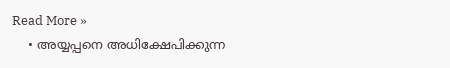Read More »
    • അയ്യപ്പനെ അധിക്ഷേപിക്കുന്ന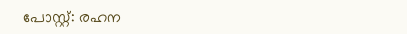പോസ്റ്റ്: രഹന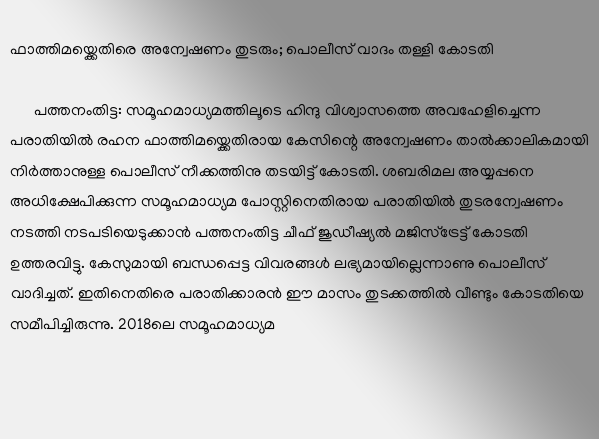ഫാത്തിമയ്ക്കെതിരെ അന്വേഷണം തുടരും; പൊലീസ് വാദം തള്ളി കോടതി

      പത്തനംതിട്ട: സമൂഹമാധ്യമത്തിലൂടെ ഹിന്ദു വിശ്വാസത്തെ അവഹേളിച്ചെന്ന പരാതിയില്‍ രഹന ഫാത്തിമയ്ക്കെതിരായ കേസിന്റെ അന്വേഷണം താല്‍ക്കാലികമായി നിര്‍ത്താനുള്ള പൊലീസ് നീക്കത്തിനു തടയിട്ട് കോടതി. ശബരിമല അയ്യപ്പനെ അധിക്ഷേപിക്കുന്ന സമൂഹമാധ്യമ പോസ്റ്റിനെതിരായ പരാതിയില്‍ തുടരന്വേഷണം നടത്തി നടപടിയെടുക്കാന്‍ പത്തനംതിട്ട ചീഫ് ജുഡീഷ്യല്‍ മജിസ്‌ട്രേട്ട് കോടതി ഉത്തരവിട്ടു. കേസുമായി ബന്ധപ്പെട്ട വിവരങ്ങള്‍ ലഭ്യമായില്ലെന്നാണു പൊലീസ് വാദിച്ചത്. ഇതിനെതിരെ പരാതിക്കാരന്‍ ഈ മാസം തുടക്കത്തില്‍ വീണ്ടും കോടതിയെ സമീപിച്ചിരുന്നു. 2018ലെ സമൂഹമാധ്യമ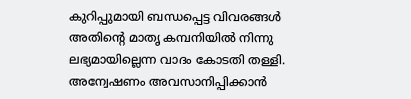കുറിപ്പുമായി ബന്ധപ്പെട്ട വിവരങ്ങള്‍ അതിന്റെ മാതൃ കമ്പനിയില്‍ നിന്നു ലഭ്യമായില്ലെന്ന വാദം കോടതി തള്ളി. അന്വേഷണം അവസാനിപ്പിക്കാന്‍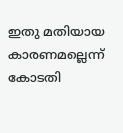ഇതു മതിയായ കാരണമല്ലെന്ന് കോടതി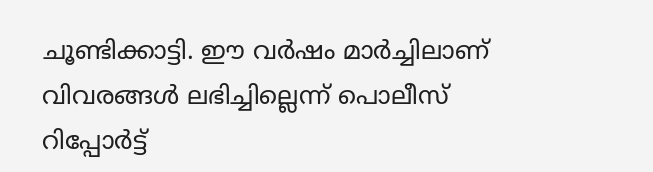ചൂണ്ടിക്കാട്ടി. ഈ വര്‍ഷം മാര്‍ച്ചിലാണ് വിവരങ്ങള്‍ ലഭിച്ചില്ലെന്ന് പൊലീസ് റിപ്പോര്‍ട്ട്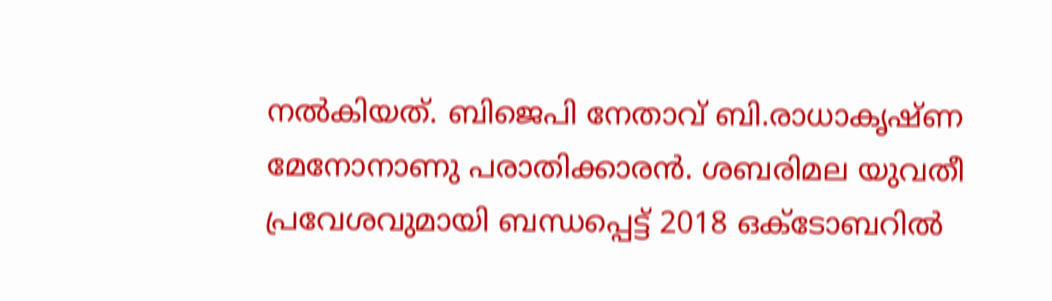നല്‍കിയത്. ബിജെപി നേതാവ് ബി.രാധാകൃഷ്ണ മേനോനാണു പരാതിക്കാരന്‍. ശബരിമല യുവതീ പ്രവേശവുമായി ബന്ധപ്പെട്ട് 2018 ഒക്ടോബറില്‍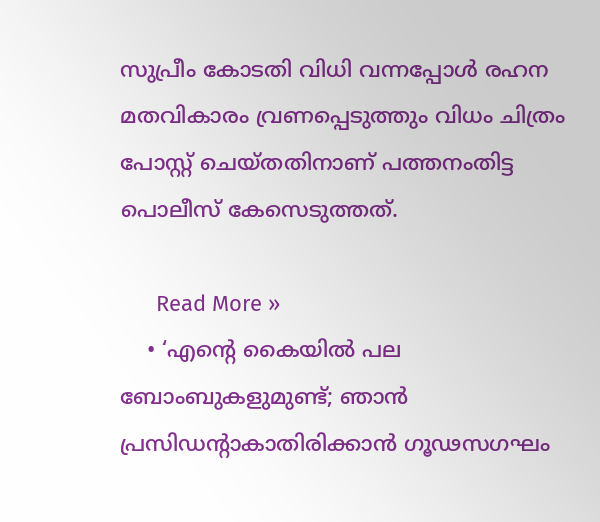സുപ്രീം കോടതി വിധി വന്നപ്പോള്‍ രഹന മതവികാരം വ്രണപ്പെടുത്തും വിധം ചിത്രം പോസ്റ്റ് ചെയ്തതിനാണ് പത്തനംതിട്ട പൊലീസ് കേസെടുത്തത്.

      Read More »
    • ‘എന്റെ കൈയില്‍ പല ബോംബുകളുമുണ്ട്; ഞാന്‍ പ്രസിഡന്റാകാതിരിക്കാന്‍ ഗൂഢസഗഘം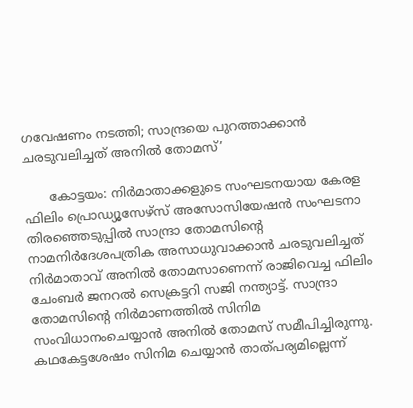ഗവേഷണം നടത്തി; സാന്ദ്രയെ പുറത്താക്കാന്‍ ചരടുവലിച്ചത് അനില്‍ തോമസ്’

      കോട്ടയം: നിര്‍മാതാക്കളുടെ സംഘടനയായ കേരള ഫിലിം പ്രൊഡ്യൂസേഴ്സ് അസോസിയേഷന്‍ സംഘടനാ തിരഞ്ഞെടുപ്പില്‍ സാന്ദ്രാ തോമസിന്റെ നാമനിര്‍ദേശപത്രിക അസാധുവാക്കാന്‍ ചരടുവലിച്ചത് നിര്‍മാതാവ് അനില്‍ തോമസാണെന്ന് രാജിവെച്ച ഫിലിം ചേംബര്‍ ജനറല്‍ സെക്രട്ടറി സജി നന്ത്യാട്ട്. സാന്ദ്രാ തോമസിന്റെ നിര്‍മാണത്തില്‍ സിനിമ സംവിധാനംചെയ്യാന്‍ അനില്‍ തോമസ് സമീപിച്ചിരുന്നു. കഥകേട്ടശേഷം സിനിമ ചെയ്യാന്‍ താത്പര്യമില്ലെന്ന്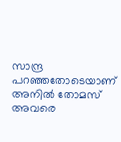സാന്ദ്ര പറഞ്ഞതോടെയാണ് അനില്‍ തോമസ് അവരെ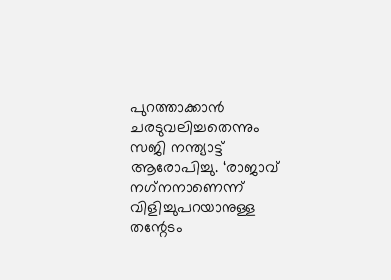പുറത്താക്കാന്‍ ചരടുവലിച്ചതെന്നും സജി നന്ത്യാട്ട് ആരോപിച്ചു. ‘രാജാവ് നഗ്‌നനാണെന്ന് വിളിച്ചുപറയാനുള്ള തന്റേടം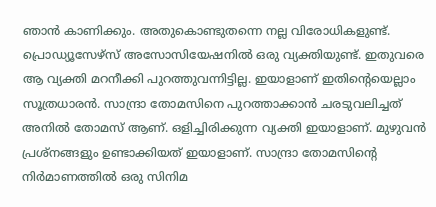ഞാന്‍ കാണിക്കും. അതുകൊണ്ടുതന്നെ നല്ല വിരോധികളുണ്ട്. പ്രൊഡ്യൂസേഴ്സ് അസോസിയേഷനില്‍ ഒരു വ്യക്തിയുണ്ട്. ഇതുവരെ ആ വ്യക്തി മറനീക്കി പുറത്തുവന്നിട്ടില്ല. ഇയാളാണ് ഇതിന്റെയെല്ലാം സൂത്രധാരന്‍. സാന്ദ്രാ തോമസിനെ പുറത്താക്കാന്‍ ചരടുവലിച്ചത് അനില്‍ തോമസ് ആണ്. ഒളിച്ചിരിക്കുന്ന വ്യക്തി ഇയാളാണ്. മുഴുവന്‍ പ്രശ്നങ്ങളും ഉണ്ടാക്കിയത് ഇയാളാണ്. സാന്ദ്രാ തോമസിന്റെ നിര്‍മാണത്തില്‍ ഒരു സിനിമ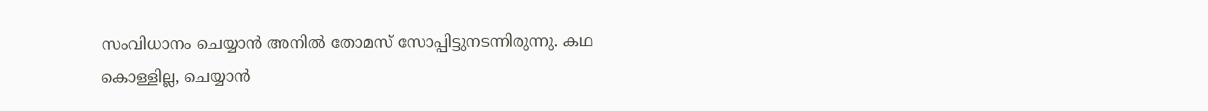സംവിധാനം ചെയ്യാന്‍ അനില്‍ തോമസ് സോപ്പിട്ടുനടന്നിരുന്നു. കഥ കൊള്ളില്ല, ചെയ്യാന്‍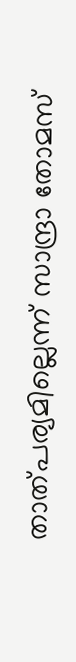താത്പര്യമില്ലെന്ന് സാന്ദ്രാ തോമസ്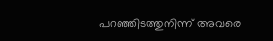പറഞ്ഞിടത്തുനിന്ന് അവരെ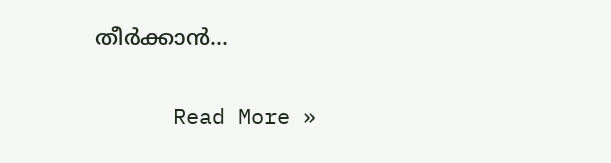തീര്‍ക്കാന്‍…

      Read More »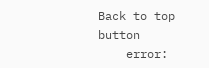Back to top button
    error: